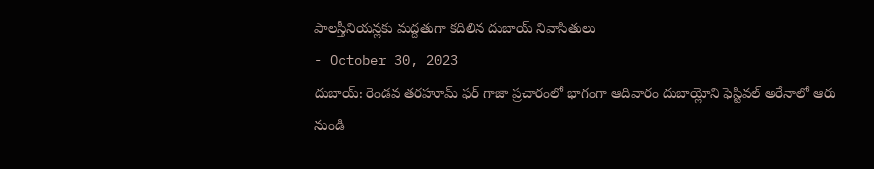పాలస్తీనియన్లకు మద్దతుగా కదిలిన దుబాయ్ నివాసితులు
- October 30, 2023
దుబాయ్: రెండవ తరహూమ్ ఫర్ గాజా ప్రచారంలో భాగంగా ఆదివారం దుబాయ్లోని ఫెస్టివల్ అరేనాలో ఆరు నుండి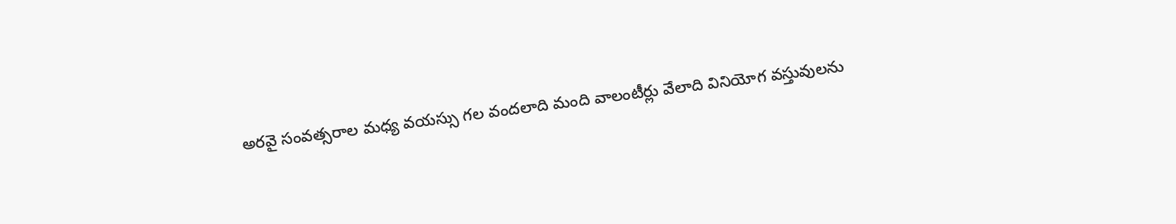అరవై సంవత్సరాల మధ్య వయస్సు గల వందలాది మంది వాలంటీర్లు వేలాది వినియోగ వస్తువులను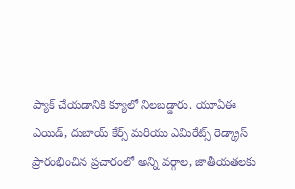ప్యాక్ చేయడానికి క్యూలో నిలబడ్డారు. యూఏఈ ఎయిడ్, దుబాయ్ కేర్స్ మరియు ఎమిరేట్స్ రెడ్క్రాస్ ప్రారంభించిన ప్రచారంలో అన్ని వర్గాల, జాతీయతలకు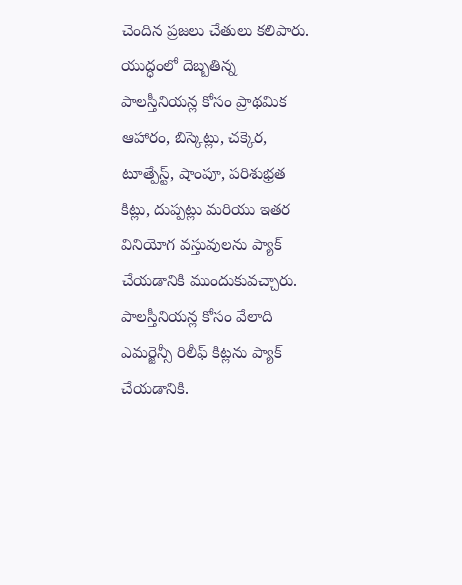చెందిన ప్రజలు చేతులు కలిపారు. యుద్ధంలో దెబ్బతిన్న పాలస్తీనియన్ల కోసం ప్రాథమిక ఆహారం, బిస్కెట్లు, చక్కెర, టూత్పేస్ట్, షాంపూ, పరిశుభ్రత కిట్లు, దుప్పట్లు మరియు ఇతర వినియోగ వస్తువులను ప్యాక్ చేయడానికి ముందుకువచ్చారు. పాలస్తీనియన్ల కోసం వేలాది ఎమర్జెన్సీ రిలీఫ్ కిట్లను ప్యాక్ చేయడానికి.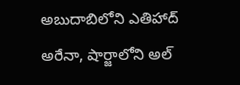అబుదాబిలోని ఎతిహాద్ అరేనా, షార్జాలోని అల్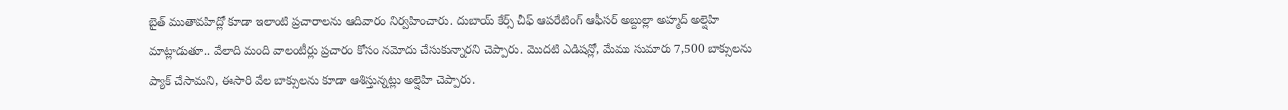బైత్ ముతావహిద్లో కూడా ఇలాంటి ప్రచారాలను ఆదివారం నిర్వహించారు. దుబాయ్ కేర్స్ చీఫ్ ఆపరేటింగ్ ఆఫీసర్ అబ్దుల్లా అహ్మద్ అల్షెహి మాట్లాడుతూ.. వేలాది మంది వాలంటీర్లు ప్రచారం కోసం నమోదు చేసుకున్నారని చెప్పారు. మొదటి ఎడిషన్లో, మేము సుమారు 7,500 బాక్సులను ప్యాక్ చేసామని, ఈసారి వేల బాక్సులను కూడా ఆశిస్తున్నట్లు అల్షెహి చెప్పారు.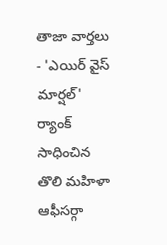తాజా వార్తలు
- 'ఎయిర్ వైస్ మార్షల్' ర్యాంక్ సాధించిన తొలి మహిళా ఆఫీసర్గా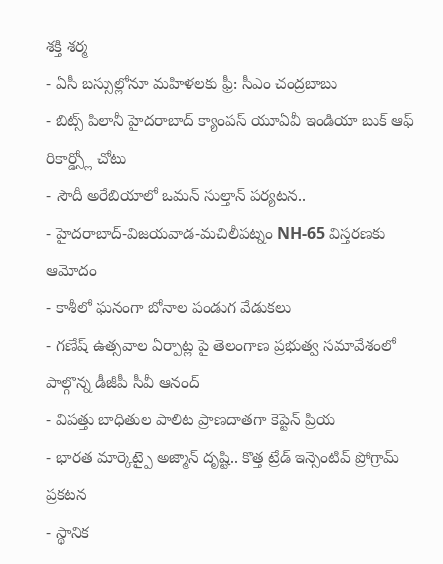శక్తి శర్మ
- ఏసీ బస్సుల్లోనూ మహిళలకు ఫ్రీ: సీఎం చంద్రబాబు
- బిట్స్ పిలానీ హైదరాబాద్ క్యాంపస్ యూఏవీ ఇండియా బుక్ ఆఫ్ రికార్డ్స్లో చోటు
- సౌదీ అరేబియాలో ఒమన్ సుల్తాన్ పర్యటన..
- హైదరాబాద్-విజయవాడ-మచిలీపట్నం NH-65 విస్తరణకు ఆమోదం
- కాశీలో ఘనంగా బోనాల పండుగ వేడుకలు
- గణేష్ ఉత్సవాల ఏర్పాట్ల పై తెలంగాణ ప్రభుత్వ సమావేశంలో పాల్గొన్న డీజీపీ సీవీ ఆనంద్
- విపత్తు బాధితుల పాలిట ప్రాణదాతగా కెప్టెన్ ప్రియ
- భారత మార్కెట్పై అజ్మాన్ దృష్టి.. కొత్త ట్రేడ్ ఇన్సెంటివ్ ప్రోగ్రామ్ ప్రకటన
- స్థానిక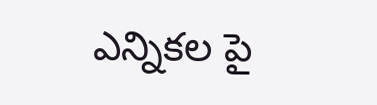ఎన్నికల పై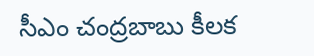సీఎం చంద్రబాబు కీలక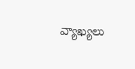వ్యాఖ్యలు